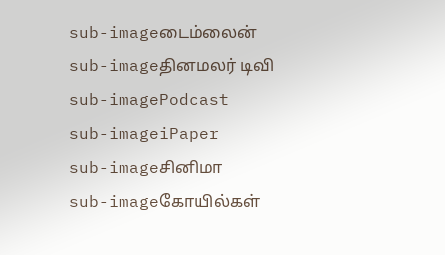sub-imageடைம்லைன்
sub-imageதினமலர் டிவி
sub-imagePodcast
sub-imageiPaper
sub-imageசினிமா
sub-imageகோயில்கள்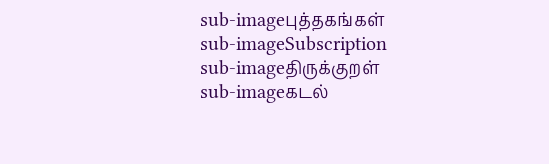sub-imageபுத்தகங்கள்
sub-imageSubscription
sub-imageதிருக்குறள்
sub-imageகடல்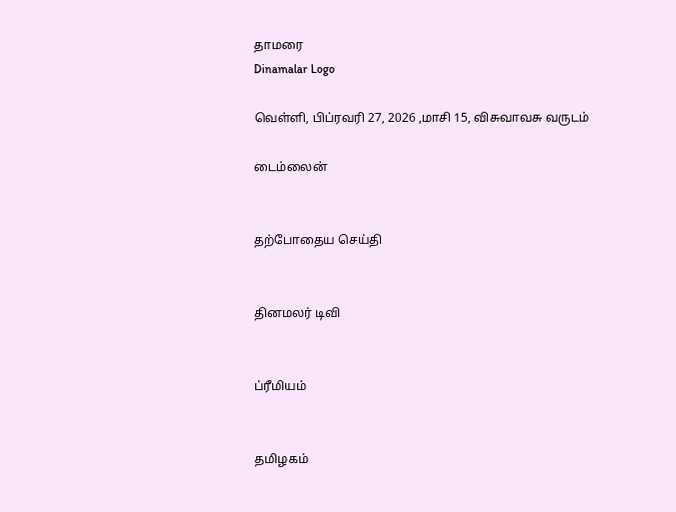தாமரை
Dinamalar Logo

வெள்ளி, பிப்ரவரி 27, 2026 ,மாசி 15, விசுவாவசு வருடம்

டைம்லைன்


தற்போதைய செய்தி


தினமலர் டிவி


ப்ரீமியம்


தமிழகம்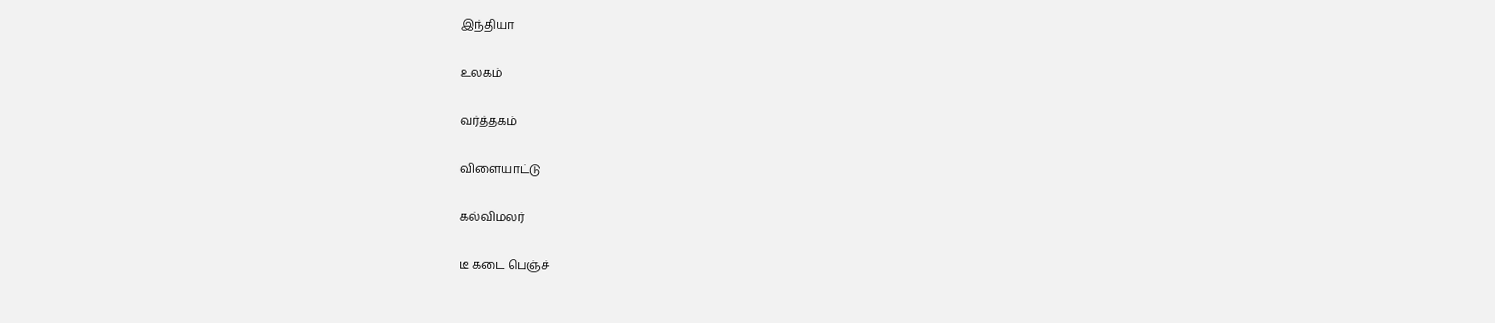இந்தியா


உலகம்


வர்த்தகம்


விளையாட்டு


கல்விமலர்


டீ கடை பெஞ்ச்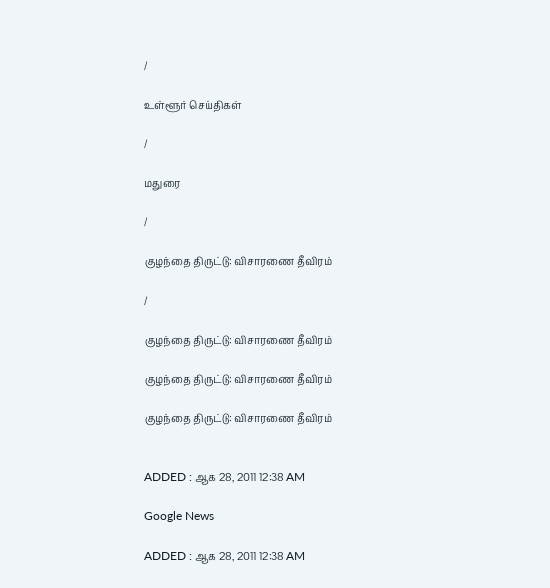/

உள்ளூர் செய்திகள்

/

மதுரை

/

குழந்தை திருட்டு: விசாரணை தீவிரம்

/

குழந்தை திருட்டு: விசாரணை தீவிரம்

குழந்தை திருட்டு: விசாரணை தீவிரம்

குழந்தை திருட்டு: விசாரணை தீவிரம்


ADDED : ஆக 28, 2011 12:38 AM

Google News

ADDED : ஆக 28, 2011 12:38 AM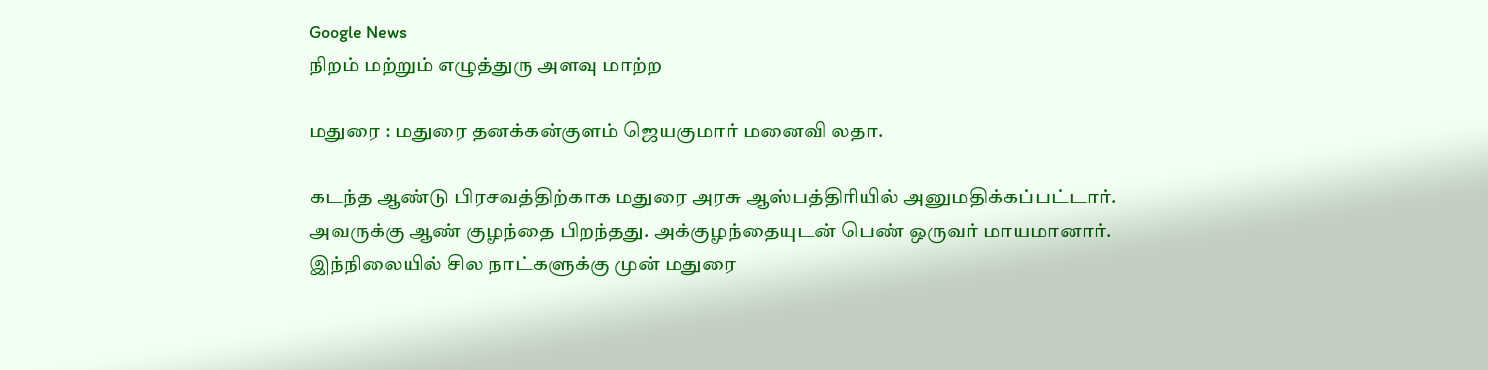Google News
நிறம் மற்றும் எழுத்துரு அளவு மாற்ற

மதுரை : மதுரை தனக்கன்குளம் ஜெயகுமார் மனைவி லதா.

கடந்த ஆண்டு பிரசவத்திற்காக மதுரை அரசு ஆஸ்பத்திரியில் அனுமதிக்கப்பட்டார். அவருக்கு ஆண் குழந்தை பிறந்தது. அக்குழந்தையுடன் பெண் ஒருவர் மாயமானார். இந்நிலையில் சில நாட்களுக்கு முன் மதுரை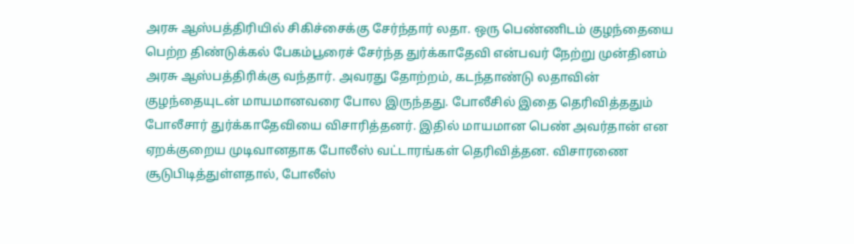அரசு ஆஸ்பத்திரியில் சிகிச்சைக்கு சேர்ந்தார் லதா. ஒரு பெண்ணிடம் குழந்தையை பெற்ற திண்டுக்கல் பேகம்பூரைச் சேர்ந்த துர்க்காதேவி என்பவர் நேற்று முன்தினம் அரசு ஆஸ்பத்திரிக்கு வந்தார். அவரது தோற்றம், கடந்தாண்டு லதாவின் குழந்தையுடன் மாயமானவரை போல இருந்தது. போலீசில் இதை தெரிவித்ததும் போலீசார் துர்க்காதேவியை விசாரித்தனர். இதில் மாயமான பெண் அவர்தான் என ஏறக்குறைய முடிவானதாக போலீஸ் வட்டாரங்கள் தெரிவித்தன. விசாரணை சூடுபிடித்துள்ளதால், போலீஸ்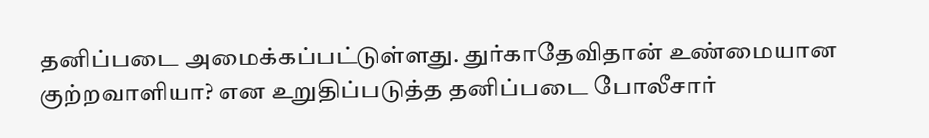தனிப்படை அமைக்கப்பட்டுள்ளது. துர்காதேவிதான் உண்மையான குற்றவாளியா? என உறுதிப்படுத்த தனிப்படை போலீசார்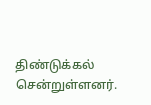திண்டுக்கல் சென்றுள்ளனர்.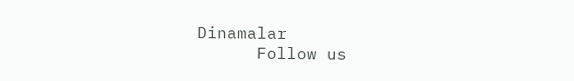Dinamalar
      Follow us